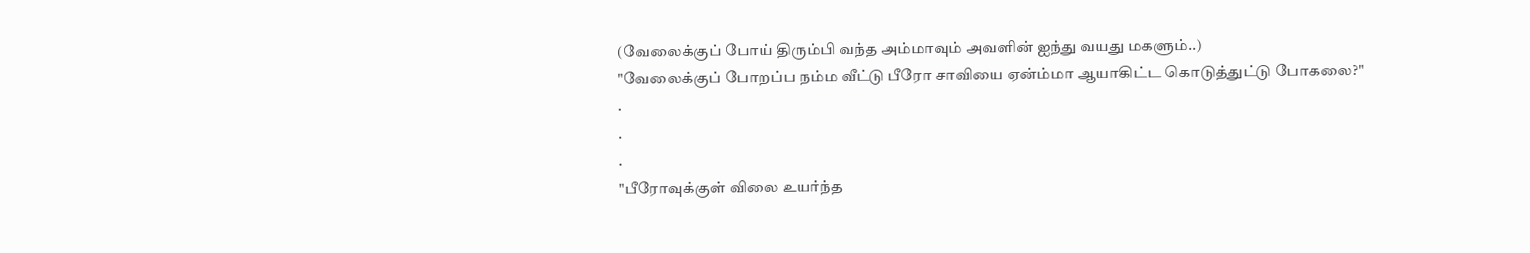(வேலைக்குப் போய் திரும்பி வந்த அம்மாவும் அவளின் ஐந்து வயது மகளும்..)
"வேலைக்குப் போறப்ப நம்ம வீட்டு பீரோ சாவியை ஏன்ம்மா ஆயாகிட்ட கொடுத்துட்டு போகலை?"
.
.
.
"பீரோவுக்குள் விலை உயர்ந்த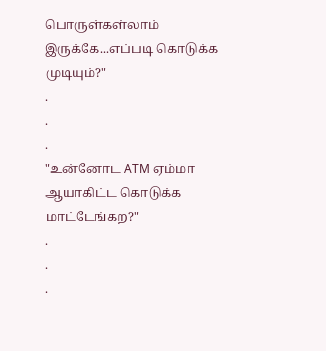பொருள்கள்லாம் இருக்கே...எப்படி கொடுக்க முடியும்?"
.
.
.
"உன்னோட ATM ஏம்மா ஆயாகிட்ட கொடுக்க மாட்டேங்கற?"
.
.
.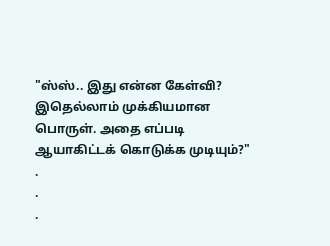"ஸ்ஸ்.. இது என்ன கேள்வி? இதெல்லாம் முக்கியமான பொருள். அதை எப்படி ஆயாகிட்டக் கொடுக்க முடியும்?"
.
.
.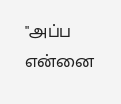"அப்ப என்னை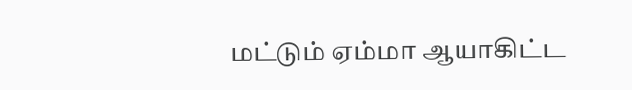மட்டும் ஏம்மா ஆயாகிட்ட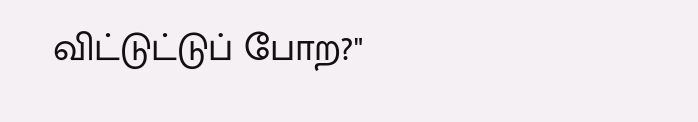விட்டுட்டுப் போற?"